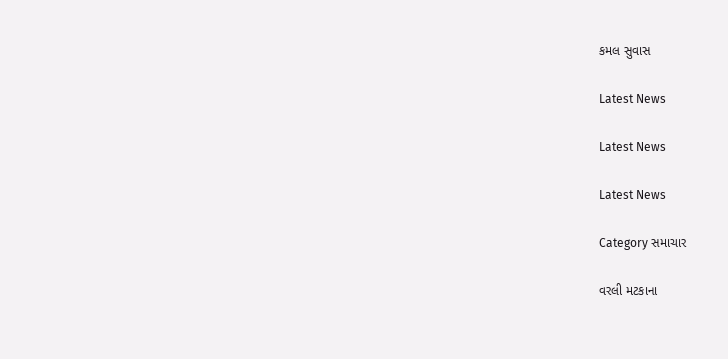કમલ સુવાસ

Latest News

Latest News

Latest News

Category સમાચાર

વરલી મટકાના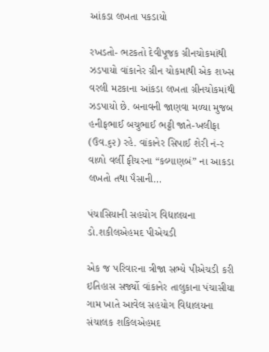આંકડા લખતા પકડાયો

રખડતો- ભટકતો દેવીપૂજક ગ્રીનચોકમાંથી ઝડપાયો વાંકાનેર ગ્રીન ચોકમાથી એક શખ્સ વરલી મટકાના આંકડા લખતા ગ્રીનચોકમાંથી ઝડપાયો છે. બનાવની જાણવા મળ્યા મુજબ હનીફભાઈ બચુભાઈ ભટ્ટી જાતે-ખલીફા (ઉવ.૬૨) રહે. વાંકાનેર સિપાઈ શેરી નં-ર વાળો વર્લી ફીચરના “કલ્યાણબં” ના આકડા લખતો તથા પૈસાની…

પંચાસિયાની સહયોગ વિદ્યાલયના ડો.શકીલએહમદ પીએચડી

એક જ પરિવારના ત્રીજા સભ્યે પીએચડી કરી ઇતિહાસ સર્જ્યો વાંકાનેર તાલુકાના પંચાસીયા ગામ ખાતે આવેલ સહયોગ વિદ્યાલયના સંચાલક શકિલએહમદ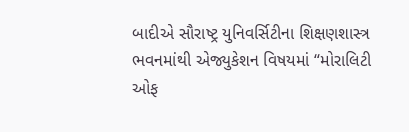બાદીએ સૌરાષ્ટ્ર યુનિવર્સિટીના શિક્ષણશાસ્ત્ર ભવનમાંથી એજ્યુકેશન વિષયમાં “મોરાલિટી ઓફ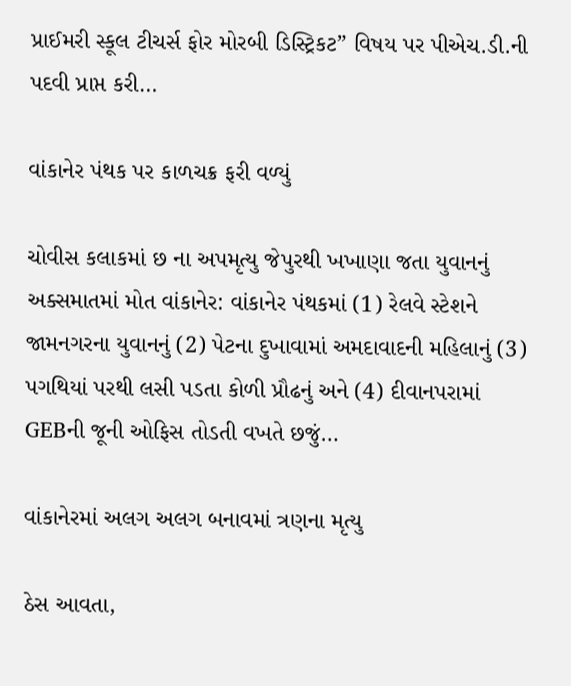પ્રાઈમરી સ્કૂલ ટીચર્સ ફોર મોરબી ડિસ્ટ્રિકટ” વિષય પર પીએચ.ડી.ની પદવી પ્રાપ્ત કરી…

વાંકાનેર પંથક પર કાળચક્ર ફરી વળ્યું

ચોવીસ કલાકમાં છ ના અપમૃત્યુ જેપુરથી ખખાણા જતા યુવાનનું અક્સમાતમાં મોત વાંકાનેર: વાંકાનેર પંથકમાં (1) રેલવે સ્ટેશને જામનગરના યુવાનનું (2) પેટના દુખાવામાં અમદાવાદની મહિલાનું (3) પગથિયાં પરથી લસી પડતા કોળી પ્રૌઢનું અને (4) દીવાનપરામાં GEBની જૂની ઓફિસ તોડતી વખતે છજું…

વાંકાનેરમાં અલગ અલગ બનાવમાં ત્રણના મૃત્યુ

ઠેસ આવતા,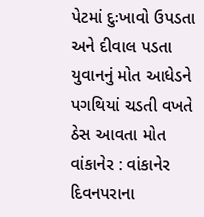પેટમાં દુઃખાવો ઉપડતા અને દીવાલ પડતા યુવાનનું મોત આધેડને પગથિયાં ચડતી વખતે ઠેસ આવતા મોત વાંકાનેર : વાંકાનેર દિવનપરાના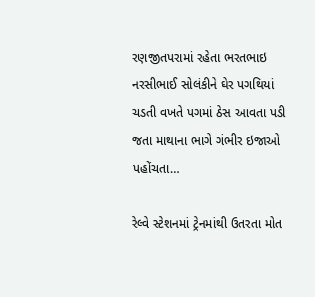રણજીતપરામાં રહેતા ભરતભાઇ નરસીભાઈ સોલંકીને ઘેર પગથિયાં ચડતી વખતે પગમાં ઠેસ આવતા પડી જતા માથાના ભાગે ગંભીર ઇજાઓ પહોંચતા…

રેલ્‍વે સ્‍ટેશનમાં ટ્રેનમાંથી ઉતરતા મોત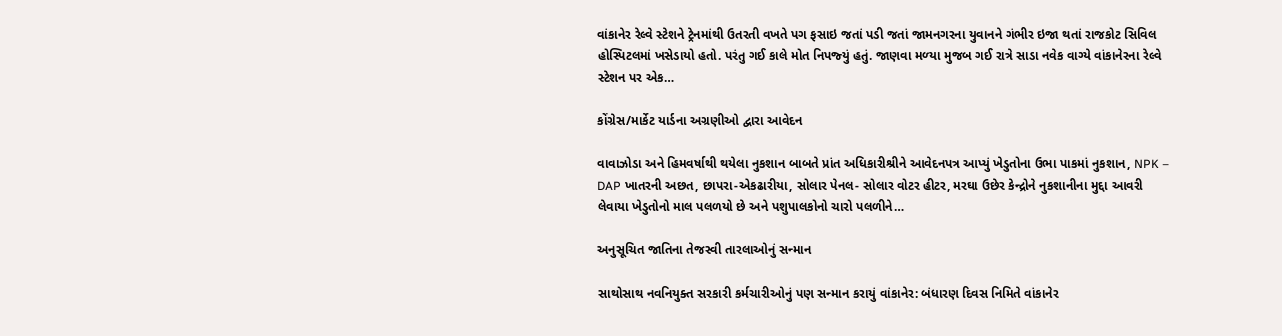વાંકાનેર રેલ્‍વે સ્‍ટેશને ટ્રેનમાંથી ઉતરતી વખતે પગ ફસાઇ જતાં પડી જતાં જામનગરના યુવાનને ગંભીર ઇજા થતાં રાજકોટ સિવિલ હોસ્‍પિટલમાં ખસેડાયો હતો. પરંતુ ગઈ કાલે મોત નિપજ્‍યું હતું. જાણવા મળ્‍યા મુજબ ગઈ રાત્રે સાડા નવેક વાગ્‍યે વાંકાનેરના રેલ્‍વે સ્‍ટેશન પર એક…

કોંગ્રેસ/માર્કેટ યાર્ડના અગ્રણીઓ દ્વારા આવેદન

વાવાઝોડા અને હિમવર્ષાથી થયેલા નુકશાન બાબતે પ્રાંત અધિકારીશ્રીને આવેદનપત્ર આપ્યું ખેડુતોના ઉભા પાકમાં નુકશાન, NPK – DAP ખાતરની અછત, છાપરા-એકઢારીયા, સોલાર પેનલ- સોલાર વોટર હીટર, મરઘા ઉછેર કેન્દ્રોને નુકશાનીના મુદ્દા આવરી લેવાયા ખેડુતોનો માલ પલળયો છે અને પશુપાલકોનો ચારો પલળીને…

અનુસૂચિત જાતિના તેજસ્વી તારલાઓનું સન્માન

સાથોસાથ નવનિયુક્ત સરકારી કર્મચારીઓનું પણ સન્માન કરાયું વાંકાનેર: બંધારણ દિવસ નિમિતે વાંકાનેર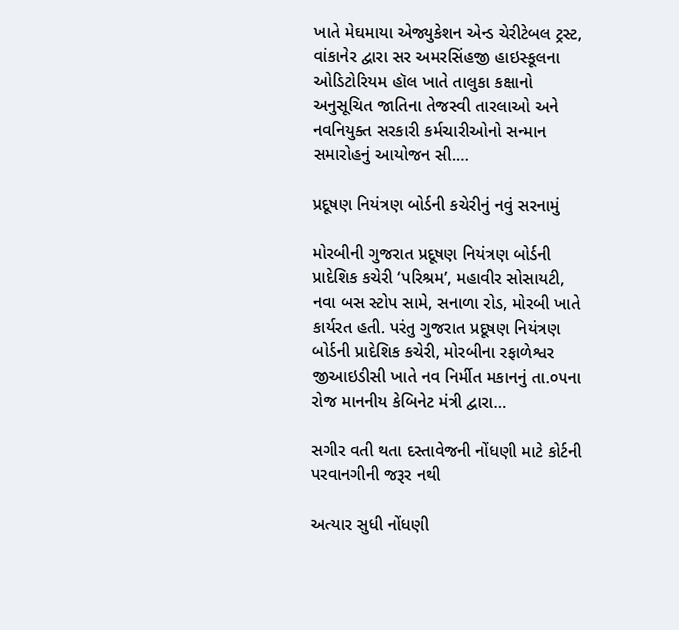ખાતે મેઘમાયા એજ્યુકેશન એન્ડ ચેરીટેબલ ટ્રસ્ટ, વાંકાનેર દ્વારા સર અમરસિંહજી હાઇસ્કૂલના ઓડિટોરિયમ હૉલ ખાતે તાલુકા કક્ષાનો અનુસૂચિત જાતિના તેજસ્વી તારલાઓ અને નવનિયુક્ત સરકારી કર્મચારીઓનો સન્માન સમારોહનું આયોજન સી.…

પ્રદૂષણ નિયંત્રણ બોર્ડની કચેરીનું નવું સરનામું

મોરબીની ગુજરાત પ્રદૂષણ નિયંત્રણ બોર્ડની પ્રાદેશિક કચેરી ‘પરિશ્રમ’, મહાવીર સોસાયટી, નવા બસ સ્ટોપ સામે, સનાળા રોડ, મોરબી ખાતે કાર્યરત હતી. પરંતુ ગુજરાત પ્રદૂષણ નિયંત્રણ બોર્ડની પ્રાદેશિક કચેરી, મોરબીના રફાળેશ્વર જીઆઇડીસી ખાતે નવ નિર્મીત મકાનનું તા.૦૫ના રોજ માનનીય કેબિનેટ મંત્રી દ્વારા…

સગીર વતી થતા દસ્તાવેજની નોંધણી માટે કોર્ટની પરવાનગીની જરૂર નથી

અત્યાર સુધી નોંધણી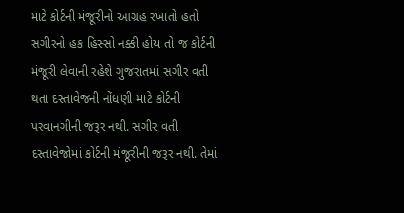માટે કોર્ટની મંજૂરીનો આગ્રહ રખાતો હતો સગીરનો હક હિસ્સો નક્કી હોય તો જ કોર્ટની મંજૂરી લેવાની રહેશે ગુજરાતમાં સગીર વતી થતા દસ્તાવેજની નોંધણી માટે કોર્ટની પરવાનગીની જરૂર નથી. સગીર વતી દસ્તાવેજોમાં કોર્ટની મંજૂરીની જરૂર નથી. તેમાં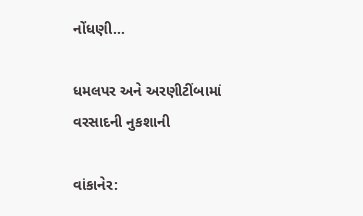નોંધણી…

ધમલપર અને અરણીટીંબામાં વરસાદની નુકશાની

વાંકાનેર: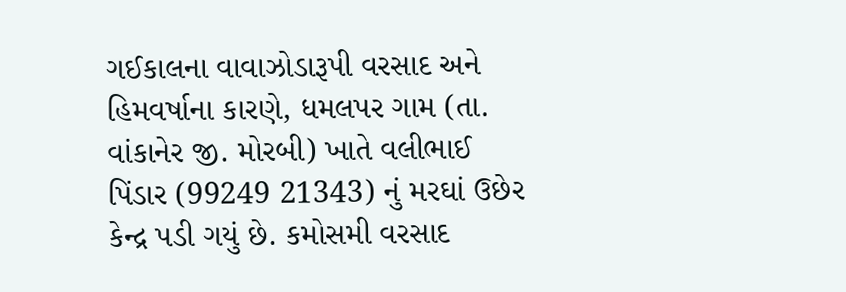ગઈકાલના વાવાઝોડારૂપી વરસાદ અને હિમવર્ષાના કારણે, ધમલપર ગામ (તા. વાંકાનેર જી. મોરબી) ખાતે વલીભાઈ પિંડાર (99249 21343) નું મરઘાં ઉછેર કેન્દ્ર પડી ગયું છે. કમોસમી વરસાદ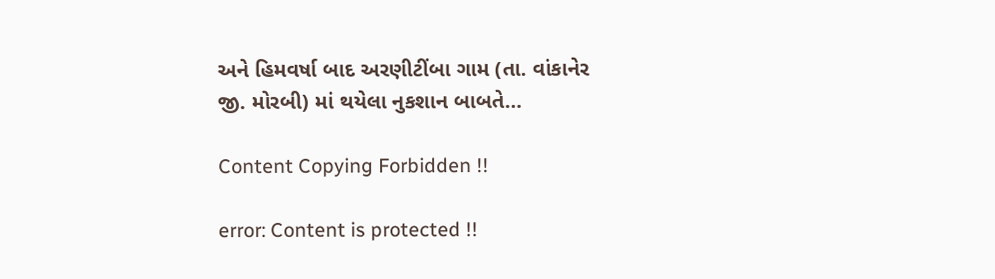અને હિમવર્ષા બાદ અરણીટીંબા ગામ (તા. વાંકાનેર જી. મોરબી) માં થયેલા નુકશાન બાબતે…

Content Copying Forbidden !!

error: Content is protected !!